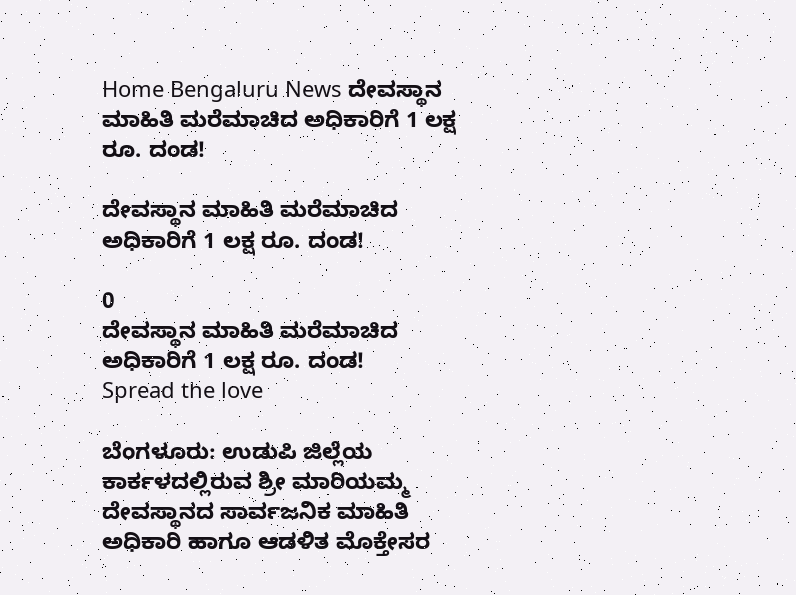Home Bengaluru News ದೇವಸ್ಥಾನ ಮಾಹಿತಿ ಮರೆಮಾಚಿದ ಅಧಿಕಾರಿಗೆ 1 ಲಕ್ಷ ರೂ. ದಂಡ!

ದೇವಸ್ಥಾನ ಮಾಹಿತಿ ಮರೆಮಾಚಿದ ಅಧಿಕಾರಿಗೆ 1 ಲಕ್ಷ ರೂ. ದಂಡ!

0
ದೇವಸ್ಥಾನ ಮಾಹಿತಿ ಮರೆಮಾಚಿದ ಅಧಿಕಾರಿಗೆ 1 ಲಕ್ಷ ರೂ. ದಂಡ!
Spread the love

ಬೆಂಗಳೂರು: ಉಡುಪಿ ಜಿಲ್ಲೆಯ ಕಾರ್ಕಳದಲ್ಲಿರುವ ಶ್ರೀ ಮಾರಿಯಮ್ಮ ದೇವಸ್ಥಾನದ ಸಾರ್ವಜನಿಕ ಮಾಹಿತಿ ಅಧಿಕಾರಿ ಹಾಗೂ ಆಡಳಿತ ಮೊಕ್ತೇಸರ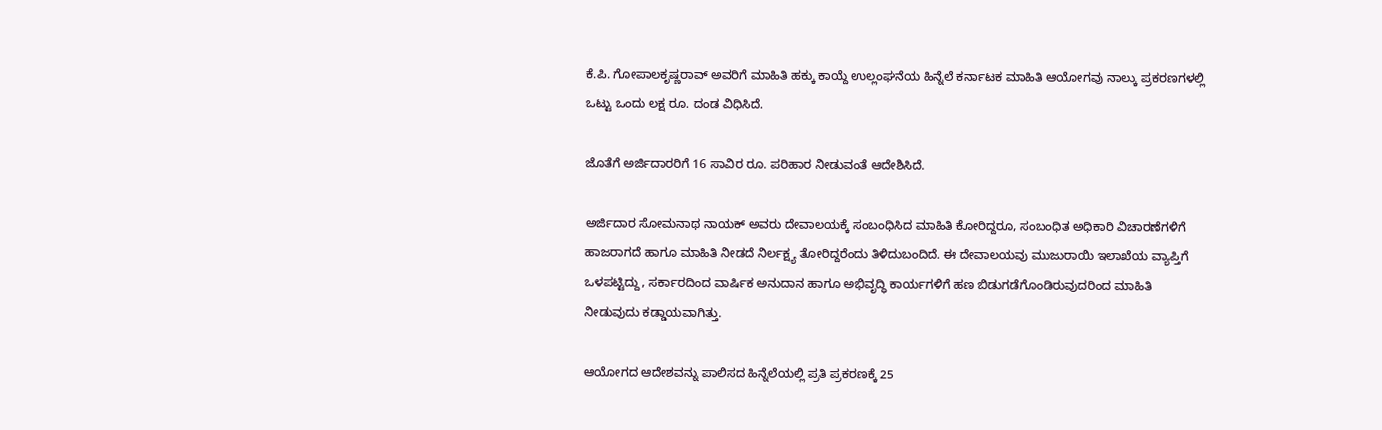ಕೆ.ಪಿ. ಗೋಪಾಲಕೃಷ್ಣರಾವ್ ಅವರಿಗೆ ಮಾಹಿತಿ ಹಕ್ಕು ಕಾಯ್ದೆ ಉಲ್ಲಂಘನೆಯ ಹಿನ್ನೆಲೆ ಕರ್ನಾಟಕ ಮಾಹಿತಿ ಆಯೋಗವು ನಾಲ್ಕು ಪ್ರಕರಣಗಳಲ್ಲಿ ಒಟ್ಟು ಒಂದು ಲಕ್ಷ ರೂ. ದಂಡ ವಿಧಿಸಿದೆ.

ಜೊತೆಗೆ ಅರ್ಜಿದಾರರಿಗೆ 16 ಸಾವಿರ ರೂ. ಪರಿಹಾರ ನೀಡುವಂತೆ ಆದೇಶಿಸಿದೆ.

ಅರ್ಜಿದಾರ ಸೋಮನಾಥ ನಾಯಕ್ ಅವರು ದೇವಾಲಯಕ್ಕೆ ಸಂಬಂಧಿಸಿದ ಮಾಹಿತಿ ಕೋರಿದ್ದರೂ, ಸಂಬಂಧಿತ ಅಧಿಕಾರಿ ವಿಚಾರಣೆಗಳಿಗೆ ಹಾಜರಾಗದೆ ಹಾಗೂ ಮಾಹಿತಿ ನೀಡದೆ ನಿರ್ಲಕ್ಷ್ಯ ತೋರಿದ್ದರೆಂದು ತಿಳಿದುಬಂದಿದೆ. ಈ ದೇವಾಲಯವು ಮುಜುರಾಯಿ ಇಲಾಖೆಯ ವ್ಯಾಪ್ತಿಗೆ ಒಳಪಟ್ಟಿದ್ದು, ಸರ್ಕಾರದಿಂದ ವಾರ್ಷಿಕ ಅನುದಾನ ಹಾಗೂ ಅಭಿವೃದ್ಧಿ ಕಾರ್ಯಗಳಿಗೆ ಹಣ ಬಿಡುಗಡೆಗೊಂಡಿರುವುದರಿಂದ ಮಾಹಿತಿ ನೀಡುವುದು ಕಡ್ಡಾಯವಾಗಿತ್ತು.

ಆಯೋಗದ ಆದೇಶವನ್ನು ಪಾಲಿಸದ ಹಿನ್ನೆಲೆಯಲ್ಲಿ ಪ್ರತಿ ಪ್ರಕರಣಕ್ಕೆ 25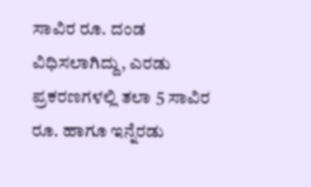ಸಾವಿರ ರೂ. ದಂಡ ವಿಧಿಸಲಾಗಿದ್ದು, ಎರಡು ಪ್ರಕರಣಗಳಲ್ಲಿ ತಲಾ 5 ಸಾವಿರ ರೂ. ಹಾಗೂ ಇನ್ನೆರಡು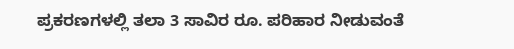ಪ್ರಕರಣಗಳಲ್ಲಿ ತಲಾ 3 ಸಾವಿರ ರೂ. ಪರಿಹಾರ ನೀಡುವಂತೆ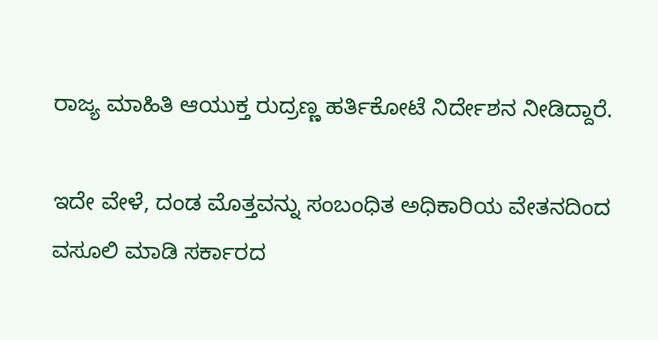ರಾಜ್ಯ ಮಾಹಿತಿ ಆಯುಕ್ತ ರುದ್ರಣ್ಣ ಹರ್ತಿಕೋಟೆ ನಿರ್ದೇಶನ ನೀಡಿದ್ದಾರೆ.

ಇದೇ ವೇಳೆ, ದಂಡ ಮೊತ್ತವನ್ನು ಸಂಬಂಧಿತ ಅಧಿಕಾರಿಯ ವೇತನದಿಂದ ವಸೂಲಿ ಮಾಡಿ ಸರ್ಕಾರದ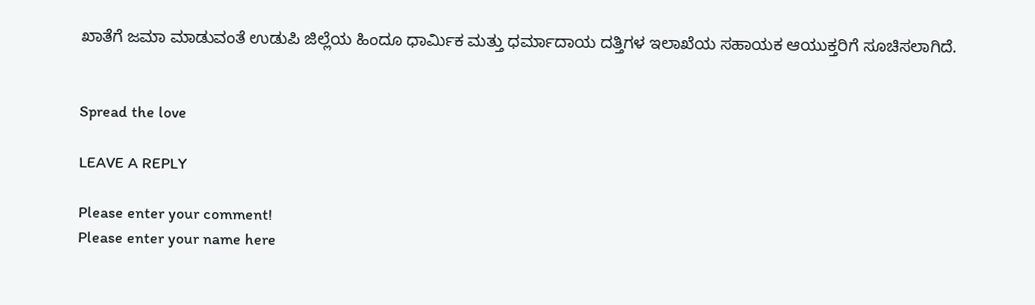ಖಾತೆಗೆ ಜಮಾ ಮಾಡುವಂತೆ ಉಡುಪಿ ಜಿಲ್ಲೆಯ ಹಿಂದೂ ಧಾರ್ಮಿಕ ಮತ್ತು ಧರ್ಮಾದಾಯ ದತ್ತಿಗಳ ಇಲಾಖೆಯ ಸಹಾಯಕ ಆಯುಕ್ತರಿಗೆ ಸೂಚಿಸಲಾಗಿದೆ.


Spread the love

LEAVE A REPLY

Please enter your comment!
Please enter your name here